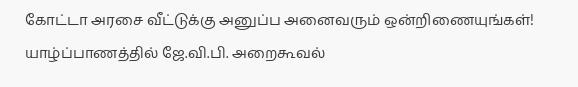கோட்டா அரசை வீட்டுக்கு அனுப்ப அனைவரும் ஒன்றிணையுங்கள்! யாழ்ப்பாணத்தில் ஜே.வி.பி. அறைகூவல்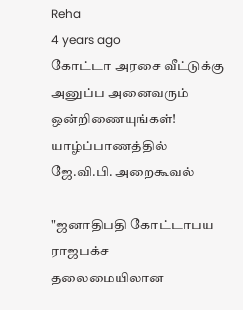Reha
4 years ago
கோட்டா அரசை வீட்டுக்கு அனுப்ப அனைவரும் ஒன்றிணையுங்கள்! யாழ்ப்பாணத்தில் ஜே.வி.பி. அறைகூவல்

"ஜனாதிபதி கோட்டாபய ராஜபக்ச தலைமையிலான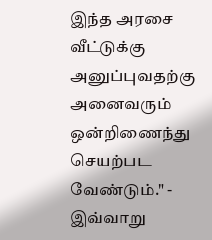இந்த அரசை வீட்டுக்கு அனுப்புவதற்கு அனைவரும் ஒன்றிணைந்து செயற்பட வேண்டும்." - இவ்வாறு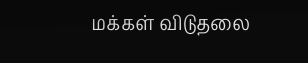மக்கள் விடுதலை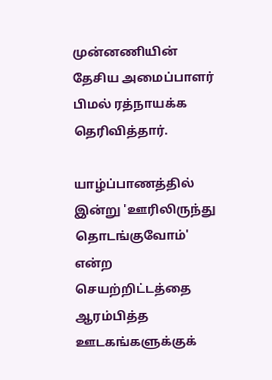முன்னணியின் தேசிய அமைப்பாளர் பிமல் ரத்நாயக்க தெரிவித்தார்.

யாழ்ப்பாணத்தில் இன்று 'ஊரிலிருந்து தொடங்குவோம்' என்ற செயற்றிட்டத்தை ஆரம்பித்த ஊடகங்களுக்குக்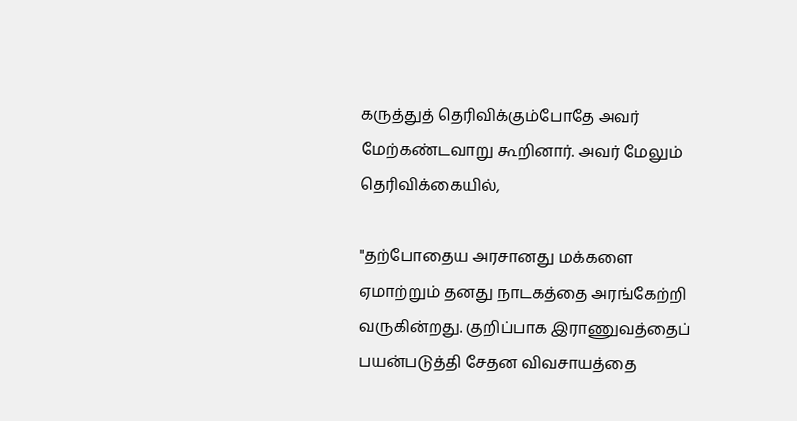கருத்துத் தெரிவிக்கும்போதே அவர் மேற்கண்டவாறு கூறினார். அவர் மேலும் தெரிவிக்கையில்,

"தற்போதைய அரசானது மக்களை ஏமாற்றும் தனது நாடகத்தை அரங்கேற்றி வருகின்றது. குறிப்பாக இராணுவத்தைப் பயன்படுத்தி சேதன விவசாயத்தை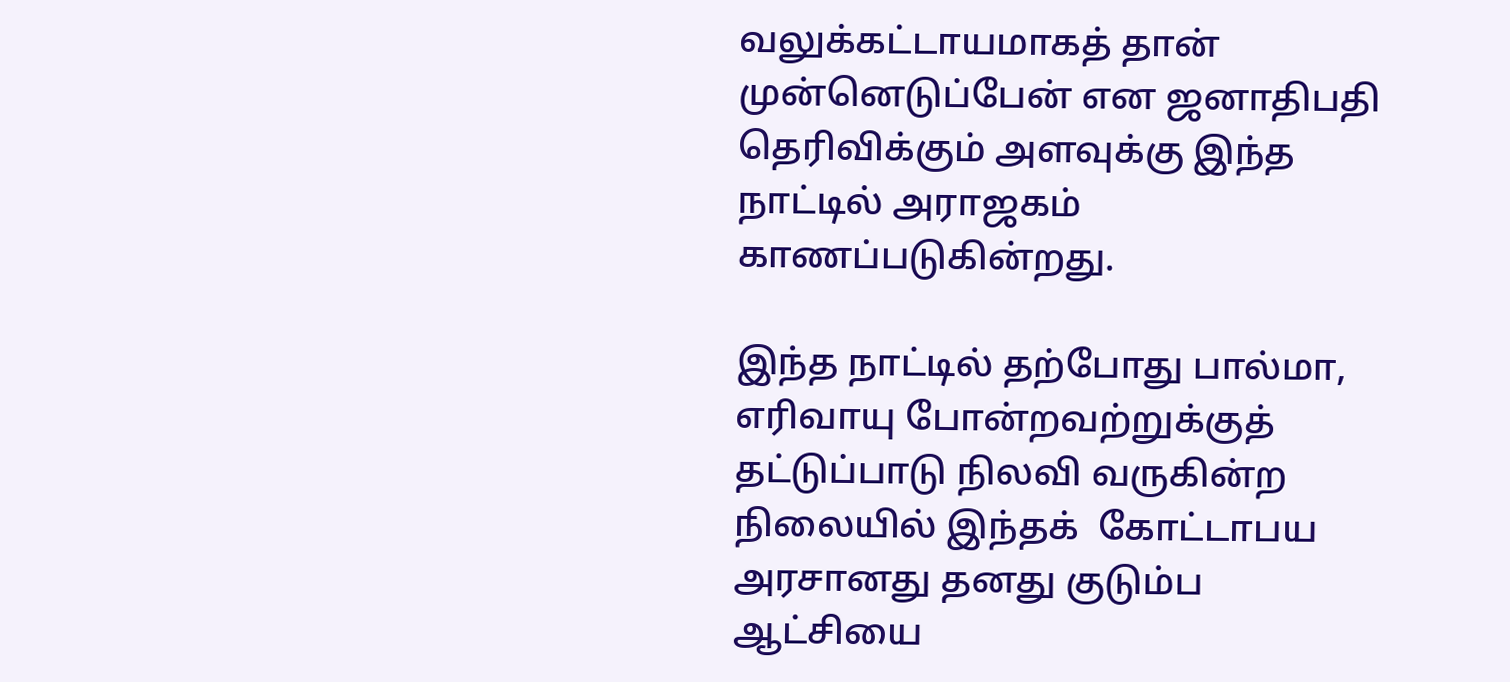வலுக்கட்டாயமாகத் தான் முன்னெடுப்பேன் என ஜனாதிபதி தெரிவிக்கும் அளவுக்கு இந்த நாட்டில் அராஜகம் காணப்படுகின்றது.

இந்த நாட்டில் தற்போது பால்மா, எரிவாயு போன்றவற்றுக்குத் தட்டுப்பாடு நிலவி வருகின்ற நிலையில் இந்தக்  கோட்டாபய அரசானது தனது குடும்ப ஆட்சியை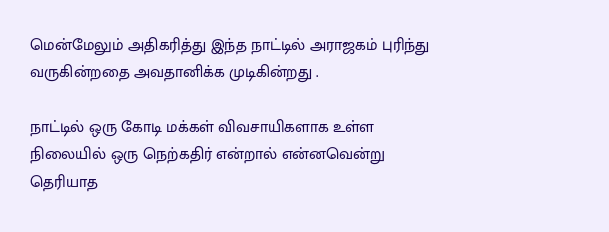மென்மேலும் அதிகரித்து இந்த நாட்டில் அராஜகம் புரிந்து வருகின்றதை அவதானிக்க முடிகின்றது .

நாட்டில் ஒரு கோடி மக்கள் விவசாயிகளாக உள்ள நிலையில் ஒரு நெற்கதிர் என்றால் என்னவென்று தெரியாத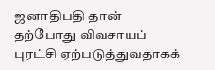ஜனாதிபதி தான் தற்போது விவசாயப் புரட்சி ஏற்படுத்துவதாகக்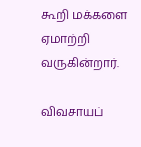கூறி மக்களை ஏமாற்றி வருகின்றார்.

விவசாயப்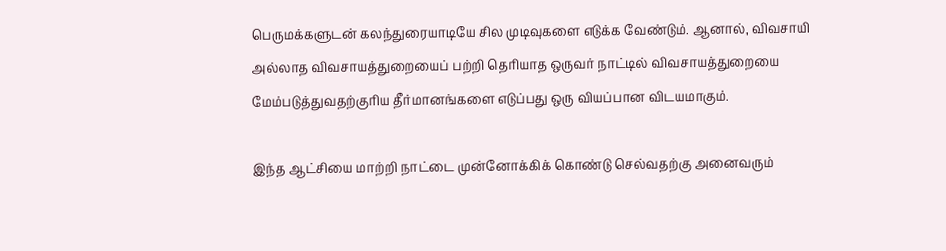பெருமக்களுடன் கலந்துரையாடியே சில முடிவுகளை எடுக்க வேண்டும். ஆனால், விவசாயி அல்லாத விவசாயத்துறையைப் பற்றி தெரியாத ஒருவர் நாட்டில் விவசாயத்துறையை மேம்படுத்துவதற்குரிய தீர்மானங்களை எடுப்பது ஒரு வியப்பான விடயமாகும்.

இந்த ஆட்சியை மாற்றி நாட்டை முன்னோக்கிக் கொண்டு செல்வதற்கு அனைவரும்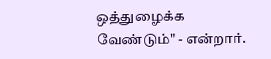ஒத்துழைக்க வேண்டும்" - என்றார்.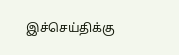இச்செய்திக்கு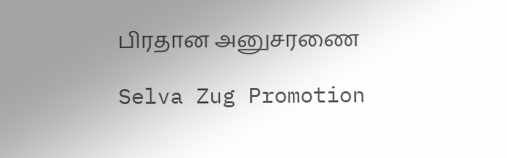பிரதான அனுசரணை

Selva Zug Promotion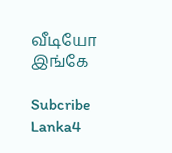வீடியோ இங்கே

Subcribe Lanka4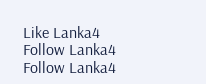Like Lanka4
Follow Lanka4
Follow Lanka4